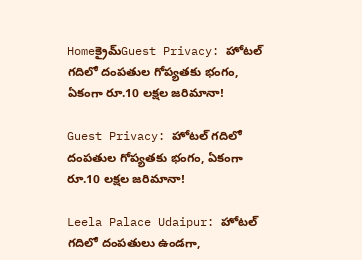Homeక్రైమ్Guest Privacy: హోటల్‌ గదిలో దంపతుల గోప్యతకు భంగం, ఏకంగా రూ.10 లక్షల జరిమానా!

Guest Privacy: హోటల్‌ గదిలో దంపతుల గోప్యతకు భంగం, ఏకంగా రూ.10 లక్షల జరిమానా!

Leela Palace Udaipur: హోటల్‌ గదిలో దంపతులు ఉండగా,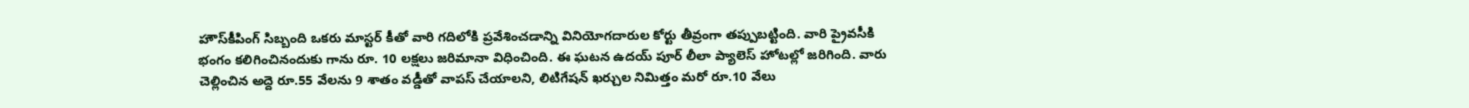హౌస్‌కీపింగ్‌ సిబ్బంది ఒకరు మాస్టర్‌ కీతో వారి గదిలోకి ప్రవేశించడాన్ని వినియోగదారుల కోర్టు తీవ్రంగా తప్పుబట్టింది. వారి ప్రైవసీకి భంగం కలిగించినందుకు గాను రూ. 10 లక్షలు జరిమానా విధించింది. ఈ ఘటన ఉదయ్ పూర్ లీలా ప్యాలెస్ హోటల్లో జరిగింది. వారు చెల్లించిన అద్దె రూ.55 వేలను 9 శాతం వడ్డీతో వాపస్‌ చేయాలని, లిటిగేషన్‌ ఖర్చుల నిమిత్తం మరో రూ.10 వేలు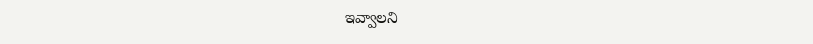ఇవ్వాలని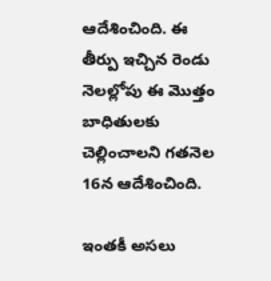ఆదేశించింది. ఈ తీర్పు ఇచ్చిన రెండు నెలల్లోపు ఈ మొత్తం బాధితులకు చెల్లించాలని గతనెల 16న ఆదేశించింది.

ఇంతకీ అసలు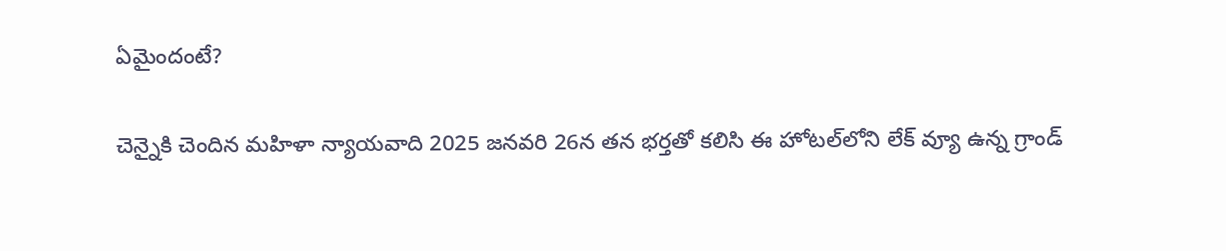ఏమైందంటే?

చెన్నైకి చెందిన మహిళా న్యాయవాది 2025 జనవరి 26న తన భర్తతో కలిసి ఈ హోటల్‌లోని లేక్‌ వ్యూ ఉన్న గ్రాండ్‌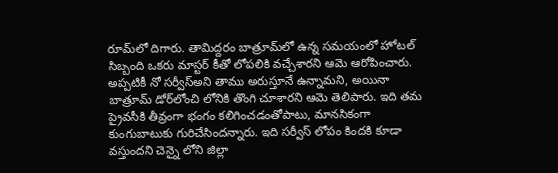రూమ్‌లో దిగారు. తామిద్దరం బాత్రూమ్‌లో ఉన్న సమయంలో హోటల్‌ సిబ్బంది ఒకరు మాస్టర్‌ కీతో లోపలికి వచ్చేశారని ఆమె ఆరోపించారు. అప్పటికీ నో సర్వీస్‌అని తాము అరుస్తూనే ఉన్నామని, అయినా బాత్రూమ్‌ డోర్‌లోంచి లోనికి తొంగి చూశారని ఆమె తెలిపారు. ఇది తమ ప్రైవసీకి తీవ్రంగా భంగం కలిగించడంతోపాటు, మానసికంగా కుంగుబాటుకు గురిచేసిందన్నారు. ఇది సర్వీస్ లోపం కిందకి కూడా వస్తుందని చెన్నై లోని జిల్లా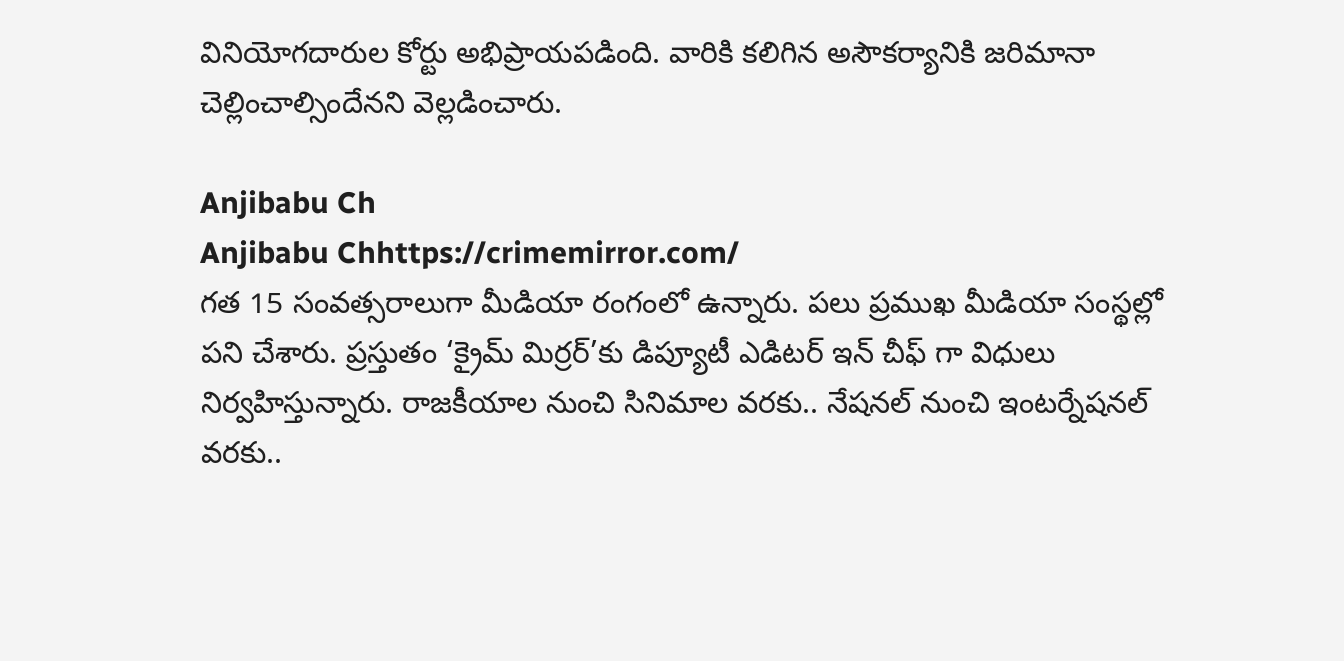వినియోగదారుల కోర్టు అభిప్రాయపడింది. వారికి కలిగిన అసౌకర్యానికి జరిమానా చెల్లించాల్సిందేనని వెల్లడించారు.

Anjibabu Ch
Anjibabu Chhttps://crimemirror.com/
గత 15 సంవత్సరాలుగా మీడియా రంగంలో ఉన్నారు. పలు ప్రముఖ మీడియా సంస్థల్లో పని చేశారు. ప్రస్తుతం ‘క్రైమ్ మిర్రర్’కు డిప్యూటీ ఎడిటర్ ఇన్ చీఫ్ గా విధులు నిర్వహిస్తున్నారు. రాజకీయాల నుంచి సినిమాల వరకు.. నేషనల్ నుంచి ఇంటర్నేషనల్ వరకు..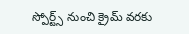స్పోర్ట్స్ నుంచి క్రైమ్ వరకు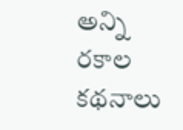అన్ని రకాల కథనాలు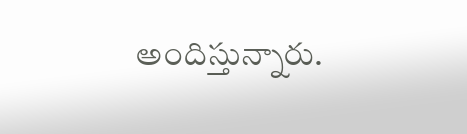అందిస్తున్నారు.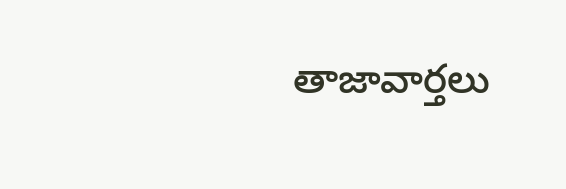తాజావార్తలు